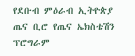የደቡብ ምዕራብ ኢትዮጵያ ጤና ቢሮ የጤና ኤክስቴሽን ፕሮግራም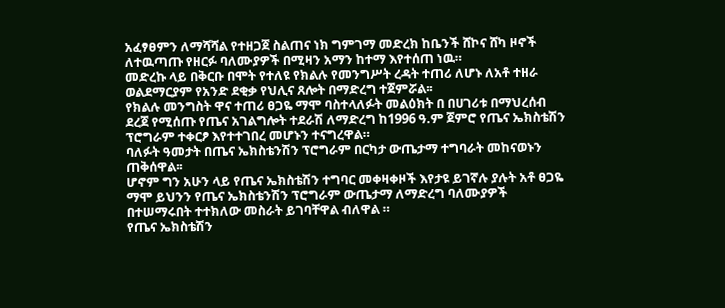አፈፃፀምን ለማሻሻል የተዘጋጀ ስልጠና ነክ ግምገማ መድረክ ከቤንች ሸኮና ሸካ ዞኖች ለተዉጣጡ የዘርፉ ባለሙያዎች በሚዛን አማን ከተማ እየተሰጠ ነዉ።
መድረኩ ላይ በቅርቡ በሞት የተለዩ የክልሉ የመንግሥት ረዳት ተጠሪ ለሆኑ ለአቶ ተዘራ ወልደማርያም የአንድ ደቂቃ የህሊና ጸሎት በማድረግ ተጀምሯል፡፡
የክልሉ መንግስት ዋና ተጠሪ ፀጋዬ ማሞ ባስተላለፉት መልዕክት በ በሀገሪቱ በማህረሰብ ደረጀ የሚሰጡ የጤና አገልግሎት ተደራሽ ለማድረግ ከ1996 ዓ.ም ጀምሮ የጤና ኤክስቴሽን ፕሮግራም ተቀርፆ እየተተገበረ መሆኑን ተናግረዋል።
ባለፉት ዓመታት በጤና ኤክስቴንሽን ፕሮግራም በርካታ ውጤታማ ተግባራት መከናወኑን ጠቅሰዋል፡፡
ሆኖም ግን አሁን ላይ የጤና ኤክስቴሽን ተግባር መቀዛቀዞች እየታዩ ይገኛሉ ያሉት አቶ ፀጋዬ ማሞ ይህንን የጤና ኤክስቴንሽን ፕሮግራም ውጤታማ ለማድረግ ባለሙያዎች በተሠማሩበት ተተክለው መስራት ይገባቸዋል ብለዋል ።
የጤና ኤክስቴሽን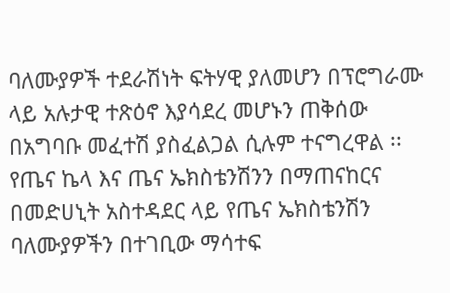ባለሙያዎች ተደራሽነት ፍትሃዊ ያለመሆን በፕሮግራሙ ላይ አሉታዊ ተጽዕኖ እያሳደረ መሆኑን ጠቅሰው በአግባቡ መፈተሽ ያስፈልጋል ሲሉም ተናግረዋል ፡፡
የጤና ኬላ እና ጤና ኤክስቴንሽንን በማጠናከርና በመድሀኒት አስተዳደር ላይ የጤና ኤክስቴንሽን ባለሙያዎችን በተገቢው ማሳተፍ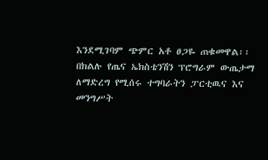እንደሚገባም ጭምር አቶ ፀጋዬ ጠቁመዋል፡፡
በክልሉ የጤና ኤክስቴንሽን ፕሮግራም ውጤታማ ለማድረግ የሚሰሩ ተግባራትን ፓርቲዉና እና መንግሥት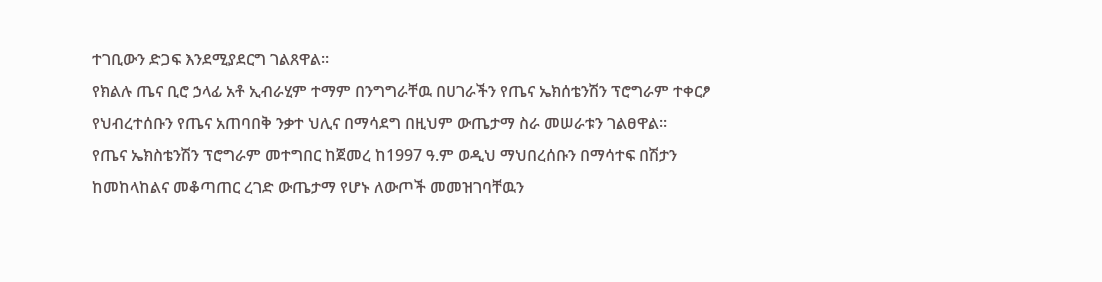ተገቢውን ድጋፍ እንደሚያደርግ ገልጸዋል።
የክልሉ ጤና ቢሮ ኃላፊ አቶ ኢብራሂም ተማም በንግግራቸዉ በሀገራችን የጤና ኤክሰቴንሽን ፕሮግራም ተቀርፆ የህብረተሰቡን የጤና አጠባበቅ ንቃተ ህሊና በማሳደግ በዚህም ውጤታማ ስራ መሠራቱን ገልፀዋል፡፡
የጤና ኤክስቴንሽን ፕሮግራም መተግበር ከጀመረ ከ1997 ዓ.ም ወዲህ ማህበረሰቡን በማሳተፍ በሽታን ከመከላከልና መቆጣጠር ረገድ ውጤታማ የሆኑ ለውጦች መመዝገባቸዉን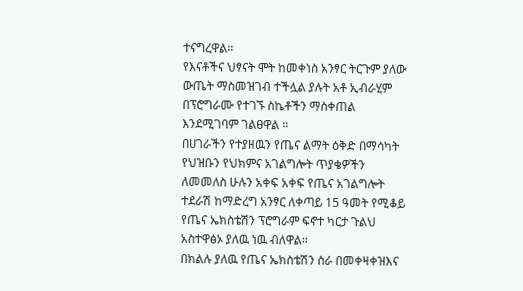ተናግረዋል፡፡
የእናቶችና ህፃናት ሞት ከመቀነስ አንፃር ትርጉም ያለው ውጤት ማስመዝገብ ተችሏል ያሉት አቶ ኢብራሂም በፕሮግራሙ የተገኙ ስኬቶችን ማስቀጠል እንደሚገባም ገልፀዋል ።
በሀገራችን የተያዘዉን የጤና ልማት ዕቅድ በማሳካት የህዝቡን የህክምና አገልግሎት ጥያቄዎችን ለመመለስ ሁሉን አቀፍ አቀፍ የጤና አገልግሎት ተደራሽ ከማድረግ አንፃር ለቀጣይ 15 ዓመት የሚቆይ የጤና ኤክስቴሽን ፕሮግራም ፍኖተ ካርታ ጉልህ አስተዋፅኦ ያለዉ ነዉ ብለዋል።
በክልሉ ያለዉ የጤና ኤክስቴሽን ስራ በመቀዛቀዝእና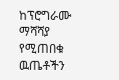ከፕሮግራሙ ማሻሻያ የሚጠበቁ ዉጤቶችን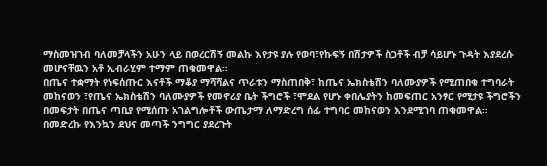ማስመዝገብ ባለመቻላችን አሁን ላይ በወረርሽኝ መልኩ እየታዩ ያሉ የወባ፣የኩፍኝ በሽታዎች ስጋቶች ብቻ ሳይሆኑ ጉዳት እያደረሱ መሆናቸዉን አቶ ኢብራሂም ተማም ጠቁመዋል።
በጤና ተቋማት የነፍሰጡር እናቶች ማቆያ ማሻሻልና ጥራቱን ማስጠበቅ፣ ከጤና ኤክስቴሽን ባለሙያዎች የሚጠበቁ ተግባራት መከናወን ፣የጤና ኤክስቴሽን ባለሙያዎች የመኖሪያ ቤት ችግሮች ፣ሞደል የሆኑ ቀበሌያትን ከመፍጠር አንፃር የሚታዩ ችግሮችን በመፍታት በጤና ጣቢያ የሚሰጡ አገልግሎቶች ውጤታማ ለማድረግ ሰፊ ተግባር መከናወን እንደሚገባ ጠቁመዋል።
በመድረኩ የእንኳን ደህና መጣች ንግግር ያደረጉት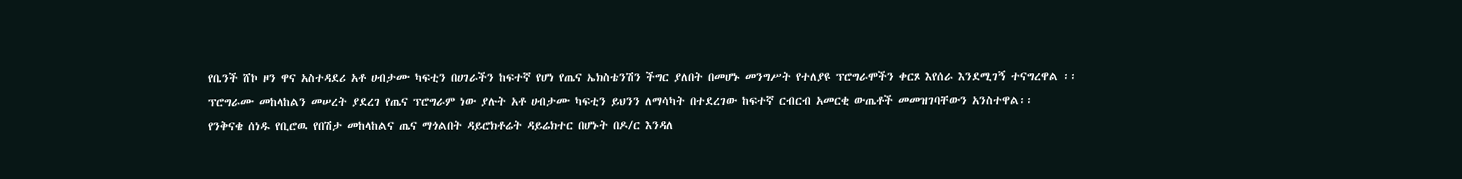የቤንች ሸኮ ዞን ዋና አስተዳደሪ አቶ ሀብታሙ ካፍቲን በሀገራችን ከፍተኛ የሆነ የጤና ኤክስቴንሽን ችግር ያለበት በመሆኑ መንግሥት የተለያዩ ፕሮግራሞችን ቀርጾ እየሰራ እንደሚገኝ ተናግረዋል ፡፡
ፕሮግራሙ መከላከልን መሠረት ያደረገ የጤና ፕሮግራም ነው ያሉት አቶ ሀብታሙ ካፍቲን ይህንን ለማሳካት በተደረገው ከፍተኛ ርብርብ አመርቂ ውጤቶች መመዝገባቸውን አንስተዋል፡፡
የንቅናቄ ሰነዱ የቢሮዉ የበሽታ መከላከልና ጤና ማጎልበት ዳይሮክቶሬት ዳይሬክተር በሆኑት በዶ/ር እንዳለ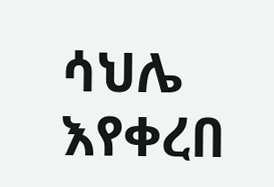ሳህሌ እየቀረበ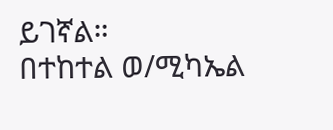ይገኛል።
በተከተል ወ/ሚካኤል